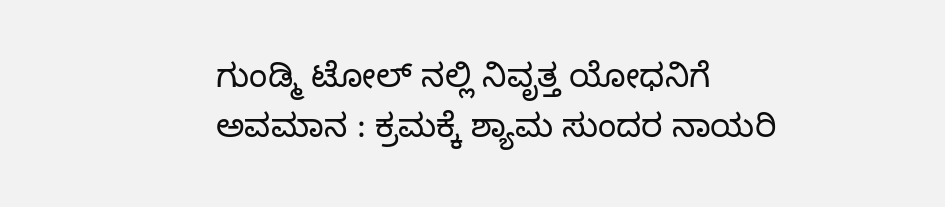ಗುಂಡ್ಮಿ ಟೋಲ್‌ ನಲ್ಲಿ ನಿವೃತ್ತ ಯೋಧನಿಗೆ ಅವಮಾನ : ಕ್ರಮಕ್ಕೆ ಶ್ಯಾಮ ಸುಂದರ ನಾಯರಿ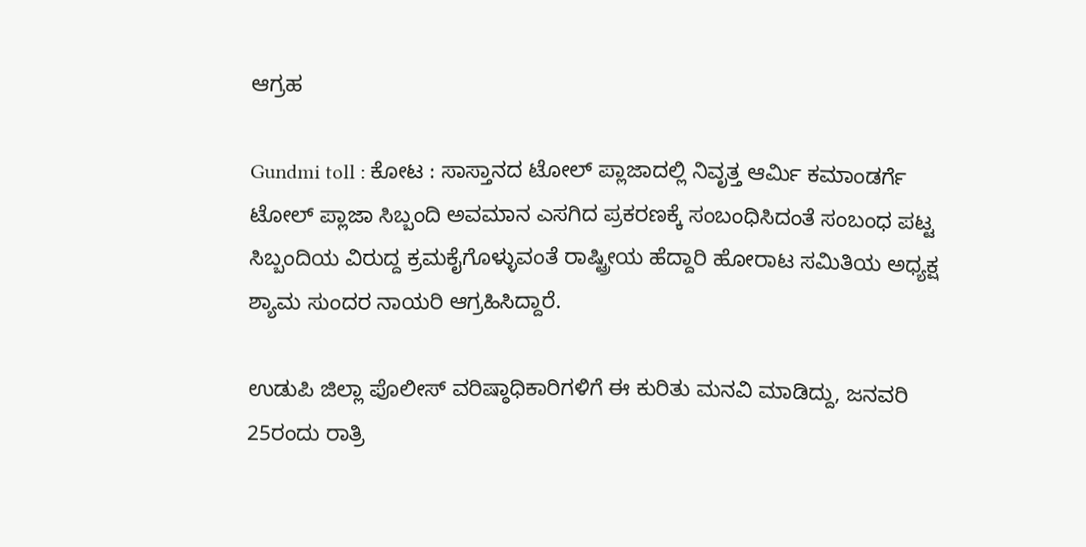ಆಗ್ರಹ

Gundmi toll : ಕೋಟ : ಸಾಸ್ತಾನದ ಟೋಲ್ ಪ್ಲಾಜಾದಲ್ಲಿ ನಿವೃತ್ತ ಆರ್ಮಿ ಕಮಾಂಡರ್ಗೆ ಟೋಲ್ ಪ್ಲಾಜಾ ಸಿಬ್ಬಂದಿ ಅವಮಾನ ಎಸಗಿದ ಪ್ರಕರಣಕ್ಕೆ ಸಂಬಂಧಿಸಿದಂತೆ ಸಂಬಂಧ ಪಟ್ಟ ಸಿಬ್ಬಂದಿಯ ವಿರುದ್ದ ಕ್ರಮಕೈಗೊಳ್ಳುವಂತೆ ರಾಷ್ಟ್ರೀಯ ಹೆದ್ದಾರಿ ಹೋರಾಟ ಸಮಿತಿಯ ಅಧ್ಯಕ್ಷ ಶ್ಯಾಮ ಸುಂದರ ನಾಯರಿ ಆಗ್ರಹಿಸಿದ್ದಾರೆ.

ಉಡುಪಿ ಜಿಲ್ಲಾ ಪೊಲೀಸ್‌ ವರಿಷ್ಠಾಧಿಕಾರಿಗಳಿಗೆ ಈ ಕುರಿತು ಮನವಿ ಮಾಡಿದ್ದು, ಜನವರಿ 25ರಂದು ರಾತ್ರಿ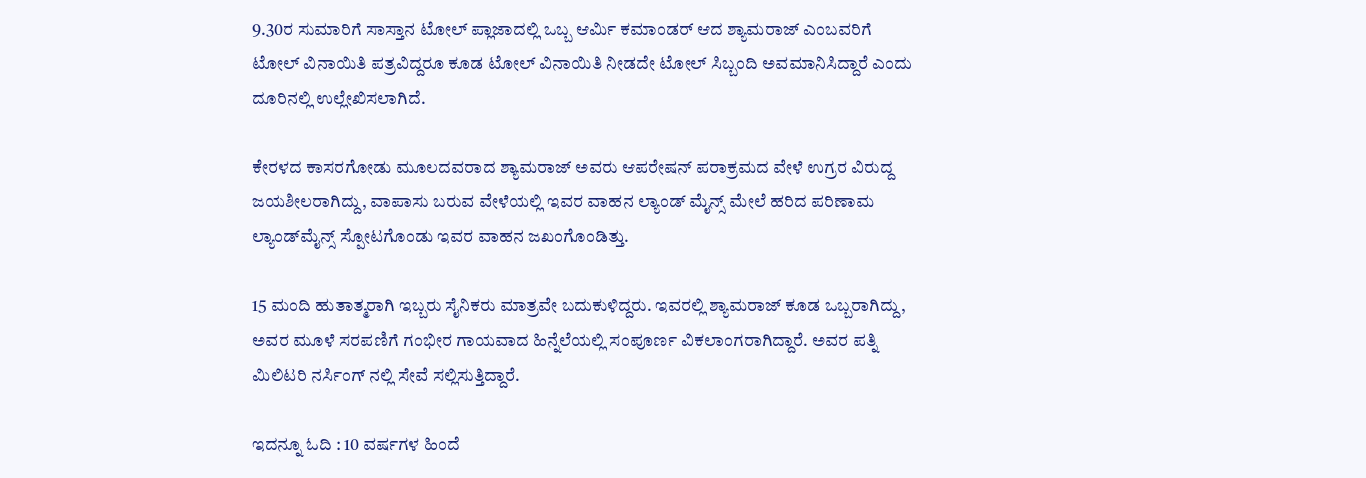9.30ರ ಸುಮಾರಿಗೆ ಸಾಸ್ತಾನ ಟೋಲ್‌ ಪ್ಲಾಜಾದಲ್ಲಿ ಒಬ್ಬ ಆರ್ಮಿ ಕಮಾಂಡರ್‌ ಆದ ಶ್ಯಾಮರಾಜ್‌ ಎಂಬವರಿಗೆ ಟೋಲ್‌ ವಿನಾಯಿತಿ ಪತ್ರವಿದ್ದರೂ ಕೂಡ ಟೋಲ್‌ ವಿನಾಯಿತಿ ನೀಡದೇ ಟೋಲ್‌ ಸಿಬ್ಬಂದಿ ಅವಮಾನಿಸಿದ್ದಾರೆ ಎಂದು ದೂರಿನಲ್ಲಿ ಉಲ್ಲೇಖಿಸಲಾಗಿದೆ.

ಕೇರಳದ ಕಾಸರಗೋಡು ಮೂಲದವರಾದ ಶ್ಯಾಮರಾಜ್‌ ಅವರು ಆಪರೇಷನ್‌ ಪರಾಕ್ರಮದ ವೇಳೆ ಉಗ್ರರ ವಿರುದ್ದ ಜಯಶೀಲರಾಗಿದ್ದು, ವಾಪಾಸು ಬರುವ ವೇಳೆಯಲ್ಲಿ ಇವರ ವಾಹನ ಲ್ಯಾಂಡ್‌ ಮೈನ್ಸ್‌ ಮೇಲೆ ಹರಿದ ಪರಿಣಾಮ ಲ್ಯಾಂಡ್‌ಮೈನ್ಸ್‌ ಸ್ಪೋಟಗೊಂಡು ಇವರ ವಾಹನ ಜಖಂಗೊಂಡಿತ್ತು.

15 ಮಂದಿ ಹುತಾತ್ಮರಾಗಿ ಇಬ್ಬರು ಸೈನಿಕರು ಮಾತ್ರವೇ ಬದುಕುಳಿದ್ದರು. ಇವರಲ್ಲಿ ಶ್ಯಾಮರಾಜ್‌ ಕೂಡ ಒಬ್ಬರಾಗಿದ್ದು, ಅವರ ಮೂಳೆ ಸರಪಣಿಗೆ ಗಂಭೀರ ಗಾಯವಾದ ಹಿನ್ನೆಲೆಯಲ್ಲಿ ಸಂಪೂರ್ಣ ವಿಕಲಾಂಗರಾಗಿದ್ದಾರೆ. ಅವರ ಪತ್ನಿ ಮಿಲಿಟರಿ ನರ್ಸಿಂಗ್‌ ನಲ್ಲಿ ಸೇವೆ ಸಲ್ಲಿಸುತ್ತಿದ್ದಾರೆ.

ಇದನ್ನೂ ಓದಿ : 10 ವರ್ಷಗಳ ಹಿಂದೆ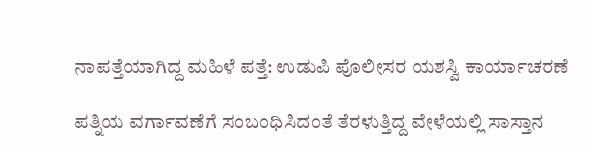ನಾಪತ್ತೆಯಾಗಿದ್ದ ಮಹಿಳೆ ಪತ್ತೆ: ಉಡುಪಿ ಪೊಲೀಸರ ಯಶಸ್ವಿ ಕಾರ್ಯಾಚರಣೆ

ಪತ್ನಿಯ ವರ್ಗಾವಣೆಗೆ ಸಂಬಂಧಿಸಿದಂತೆ ತೆರಳುತ್ತಿದ್ದ ವೇಳೆಯಲ್ಲಿ ಸಾಸ್ತಾನ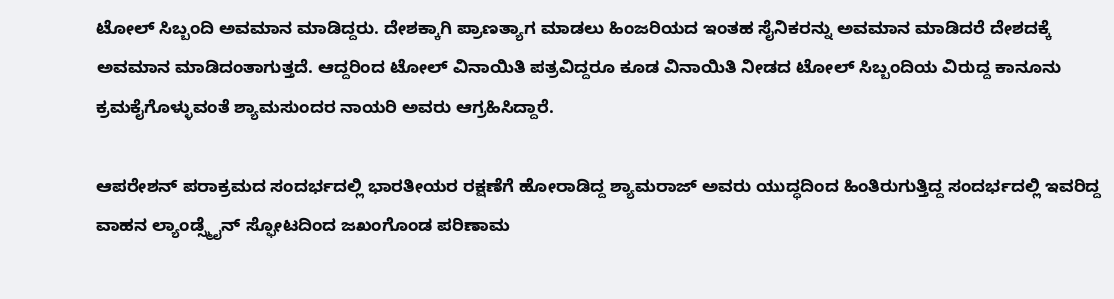ಟೋಲ್‌ ಸಿಬ್ಬಂದಿ ಅವಮಾನ ಮಾಡಿದ್ದರು. ದೇಶಕ್ಕಾಗಿ ಪ್ರಾಣತ್ಯಾಗ ಮಾಡಲು ಹಿಂಜರಿಯದ ಇಂತಹ ಸೈನಿಕರನ್ನು ಅವಮಾನ ಮಾಡಿದರೆ ದೇಶದಕ್ಕೆ ಅವಮಾನ ಮಾಡಿದಂತಾಗುತ್ತದೆ. ಆದ್ದರಿಂದ ಟೋಲ್‌ ವಿನಾಯಿತಿ ಪತ್ರವಿದ್ದರೂ ಕೂಡ ವಿನಾಯಿತಿ ನೀಡದ ಟೋಲ್‌ ಸಿಬ್ಬಂದಿಯ ವಿರುದ್ದ ಕಾನೂನು ಕ್ರಮಕೈಗೊಳ್ಳುವಂತೆ ಶ್ಯಾಮಸುಂದರ ನಾಯರಿ ಅವರು ಆಗ್ರಹಿಸಿದ್ದಾರೆ.

ಆಪರೇಶನ್ ಪರಾಕ್ರಮದ ಸಂದರ್ಭದಲ್ಲಿ ಭಾರತೀಯರ ರಕ್ಷಣೆಗೆ ಹೋರಾಡಿದ್ದ ಶ್ಯಾಮರಾಜ್ ಅವರು ಯುದ್ಧದಿಂದ ಹಿಂತಿರುಗುತ್ತಿದ್ದ ಸಂದರ್ಭದಲ್ಲಿ ಇವರಿದ್ದ ವಾಹನ ಲ್ಯಾಂಡ್ಸ್ಮೈನ್ ಸ್ಫೋಟದಿಂದ ಜಖಂಗೊಂಡ ಪರಿಣಾಮ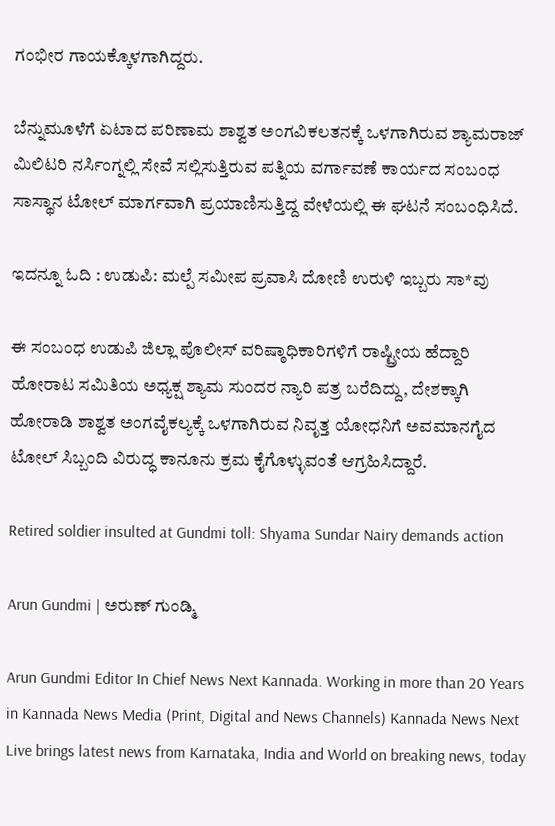ಗಂಭೀರ ಗಾಯಕ್ಕೊಳಗಾಗಿದ್ದರು.

ಬೆನ್ನುಮೂಳೆಗೆ ಏಟಾದ ಪರಿಣಾಮ ಶಾಶ್ವತ ಅಂಗವಿಕಲತನಕ್ಕೆ ಒಳಗಾಗಿರುವ ಶ್ಯಾಮರಾಜ್ ಮಿಲಿಟರಿ ನರ್ಸಿಂಗ್ನಲ್ಲಿ ಸೇವೆ ಸಲ್ಲಿಸುತ್ತಿರುವ ಪತ್ನಿಯ ವರ್ಗಾವಣೆ ಕಾರ್ಯದ ಸಂಬಂಧ ಸಾಸ್ಥಾನ ಟೋಲ್ ಮಾರ್ಗವಾಗಿ ಪ್ರಯಾಣಿಸುತ್ತಿದ್ದ ವೇಳೆಯಲ್ಲಿ ಈ ಘಟನೆ ಸಂಬಂಧಿಸಿದೆ.

ಇದನ್ನೂ ಓದಿ : ಉಡುಪಿ: ಮಲ್ಪೆ ಸಮೀಪ ಪ್ರವಾಸಿ ದೋಣಿ ಉರುಳಿ ಇಬ್ಬರು ಸಾ*ವು

ಈ ಸಂಬಂಧ ಉಡುಪಿ ಜಿಲ್ಲಾ ಪೊಲೀಸ್ ವರಿಷ್ಠಾಧಿಕಾರಿಗಳಿಗೆ ರಾಷ್ಟ್ರೀಯ ಹೆದ್ದಾರಿ ಹೋರಾಟ ಸಮಿತಿಯ ಅಧ್ಯಕ್ಷ ಶ್ಯಾಮ ಸುಂದರ ನ್ಯಾರಿ ಪತ್ರ ಬರೆದಿದ್ದು, ದೇಶಕ್ಕಾಗಿ ಹೋರಾಡಿ ಶಾಶ್ವತ ಅಂಗವೈಕಲ್ಯಕ್ಕೆ ಒಳಗಾಗಿರುವ ನಿವೃತ್ತ ಯೋಧನಿಗೆ ಅವಮಾನಗೈದ ಟೋಲ್ ಸಿಬ್ಬಂದಿ ವಿರುದ್ಧ ಕಾನೂನು ಕ್ರಮ ಕೈಗೊಳ್ಳುವಂತೆ ಆಗ್ರಹಿಸಿದ್ದಾರೆ.

Retired soldier insulted at Gundmi toll: Shyama Sundar Nairy demands action

Arun Gundmi | ಅರುಣ್ ಗುಂಡ್ಮಿ

Arun Gundmi Editor In Chief News Next Kannada. Working in more than 20 Years in Kannada News Media (Print, Digital and News Channels) Kannada News Next Live brings latest news from Karnataka, India and World on breaking news, today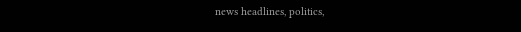news headlines, politics,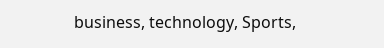business, technology, Sports,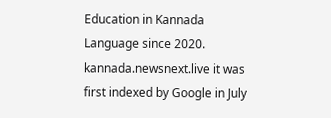Education in Kannada Language since 2020. kannada.newsnext.live it was first indexed by Google in July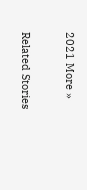2021 More »

Related Stories